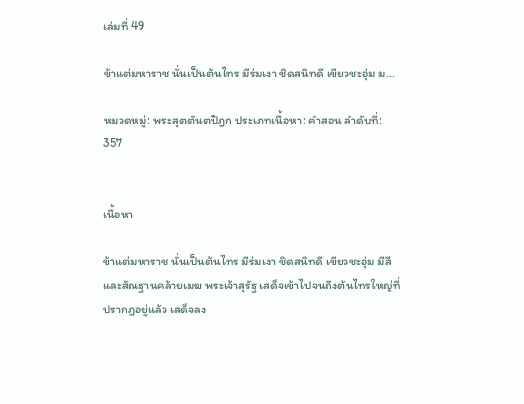เล่มที่ 49

ข้าแต่มหาราช นั่นเป็นต้นไทร มีร่มเงา ชิดสนิทดี เขียวชะอุ่ม ม...

หมวดหมู่: พระสุตตันตปิฎก ประเภทเนื้อหา: คำสอน ลำดับที่: 357


เนื้อหา

ข้าแต่มหาราช นั่นเป็นต้นไทร มีร่มเงา ชิดสนิทดี เขียวชะอุ่ม มีสีและสัณฐานคล้ายเมฆ พระเจ้าสุรัฐ เสด็จเข้าไปจนถึงต้นไทรใหญ่ที่ ปรากฏอยู่แล้ว เสด็จลง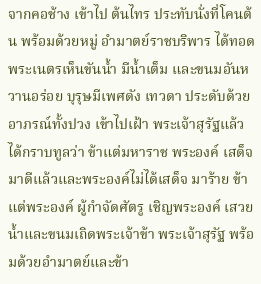จากคอช้าง เข้าไป ต้นไทร ประทับนั่งที่โคนต้น พร้อมด้วยหมู่ อำมาตย์ราชบริพาร ได้ทอดพระเนตรเห็นขันน้ำ มีน้ำเต็ม และขนมอันหวานอร่อย บุรุษมีเพศดัง เทวดา ประดับด้วยอาภรณ์ทั้งปวง เข้าไปเฝ้า พระเจ้าสุรัฐแล้ว ได้กราบทูลว่า ข้าแต่มหาราช พระองค์ เสด็จมาดีแล้วและพระองค์ไม่ได้เสด็จ มาร้าย ข้าแต่พระองค์ ผู้กำจัดศัตรู เชิญพระองค์ เสวยน้ำและขนมเถิดพระเจ้าข้า พระเจ้าสุรัฐ พร้อมด้วยอำมาตย์และข้า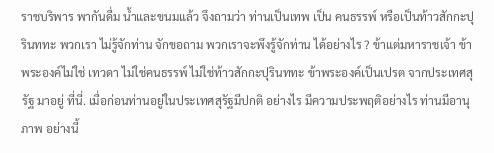ราชบริพาร พากันดื่ม น้ำและขนมแล้ว จึงถามว่า ท่านเป็นเทพ เป็น คนธรรพ์ หรือเป็นท้าวสักกะปุรินททะ พวกเรา ไม่รู้จักท่าน จักขอถาม พวกเราจะพึงรู้จักท่าน ได้อย่างไร ? ข้าแต่มหาราชเจ้า ข้าพระองค์ไม่ใช่ เทวดา ไม่ใช่คนธรรพ์ ไม่ใช่ท้าวสักกะปุรินททะ ข้าพระองค์เป็นเปรต จากประเทศสุรัฐ มาอยู่ ที่นี่. เมื่อก่อนท่านอยู่ในประเทศสุรัฐมีปกติ อย่างไร มีความประพฤติอย่างไร ท่านมีอานุภาพ อย่างนี้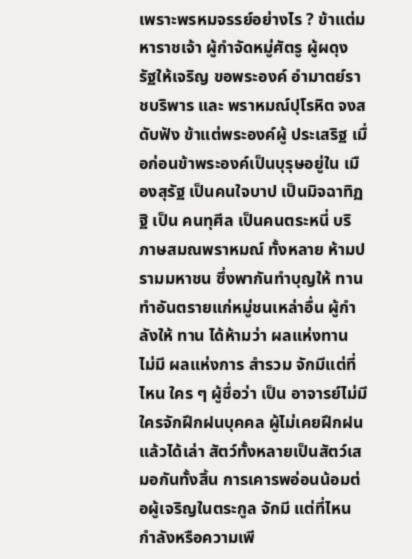เพราะพรหมจรรย์อย่างไร ? ข้าแต่มหาราชเจ้า ผู้กำจัดหมู่ศัตรู ผู้ผดุง รัฐให้เจริญ ขอพระองค์ อำมาตย์ราชบริพาร และ พราหมณ์ปุโรหิต จงสดับฟัง ข้าแต่พระองค์ผู้ ประเสริฐ เมื่อก่อนข้าพระองค์เป็นบุรุษอยู่ใน เมืองสุรัฐ เป็นคนใจบาป เป็นมิจฉาทิฏฐิ เป็น คนทุศีล เป็นคนตระหนี่ บริภาษสมณพราหมณ์ ทั้งหลาย ห้ามปรามมหาชน ซึ่งพากันทำบุญให้ ทาน ทำอันตรายแก่หมู่ชนเหล่าอื่น ผู้กำลังให้ ทาน ได้ห้ามว่า ผลแห่งทาน ไม่มี ผลแห่งการ สำรวม จักมีแต่ที่ไหน ใคร ๆ ผู้ชื่อว่า เป็น อาจารย์ไม่มี ใครจักฝึกฝนบุคคล ผู้ไม่เคยฝึกฝน แล้วได้เล่า สัตว์ทั้งหลายเป็นสัตว์เสมอกันทั้งสิ้น การเคารพอ่อนน้อมต่อผู้เจริญในตระกูล จักมี แต่ที่ไหน กำลังหรือความเพี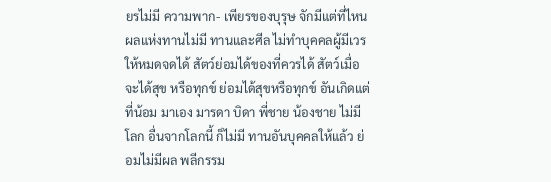ยรไม่มี ความพาก- เพียรของบุรุษ จักมีแต่ที่ไหน ผลแห่งทานไม่มี ทานและศีล ไม่ทำบุคคลผู้มีเวรให้หมดจดได้ สัตว์ย่อมได้ของที่ควรได้ สัตว์เมื่อจะได้สุข หรือทุกข์ ย่อมได้สุขหรือทุกข์ อันเกิดแต่ที่น้อม มาเอง มารดา บิดา พี่ชาย น้องชาย ไม่มี โลก อื่นจากโลกนี้ ก็ไม่มี ทานอันบุคคลให้แล้ว ย่อมไม่มีผล พลีกรรม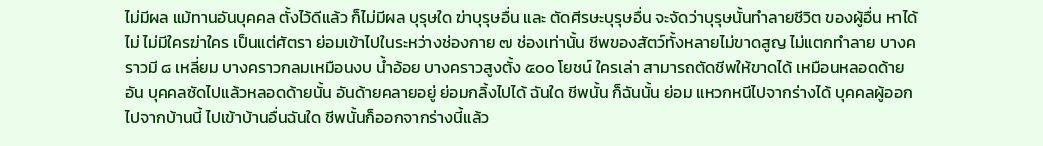ไม่มีผล แม้ทานอันบุคคล ตั้งไว้ดีแล้ว ก็ไม่มีผล บุรุษใด ฆ่าบุรุษอื่น และ ตัดศีรษะบุรุษอื่น จะจัดว่าบุรุษนั้นทำลายชีวิต ของผู้อื่น หาได้ไม่ ไม่มีใครฆ่าใคร เป็นแต่ศัตรา ย่อมเข้าไปในระหว่างช่องกาย ๗ ช่องเท่านั้น ชีพของสัตว์ทั้งหลายไม่ขาดสูญ ไม่แตกทำลาย บางคราวมี ๘ เหลี่ยม บางคราวกลมเหมือนงบ น้ำอ้อย บางคราวสูงตั้ง ๕๐๐ โยชน์ ใครเล่า สามารถตัดชีพให้ขาดได้ เหมือนหลอดด้ายอัน บุคคลซัดไปแล้วหลอดด้ายนั้น อันด้ายคลายอยู่ ย่อมกลิ้งไปได้ ฉันใด ชีพนั้น ก็ฉันนั้น ย่อม แหวกหนีไปจากร่างได้ บุคคลผู้ออกไปจากบ้านนี้ ไปเข้าบ้านอื่นฉันใด ชีพนั้นก็ออกจากร่างนี้แล้ว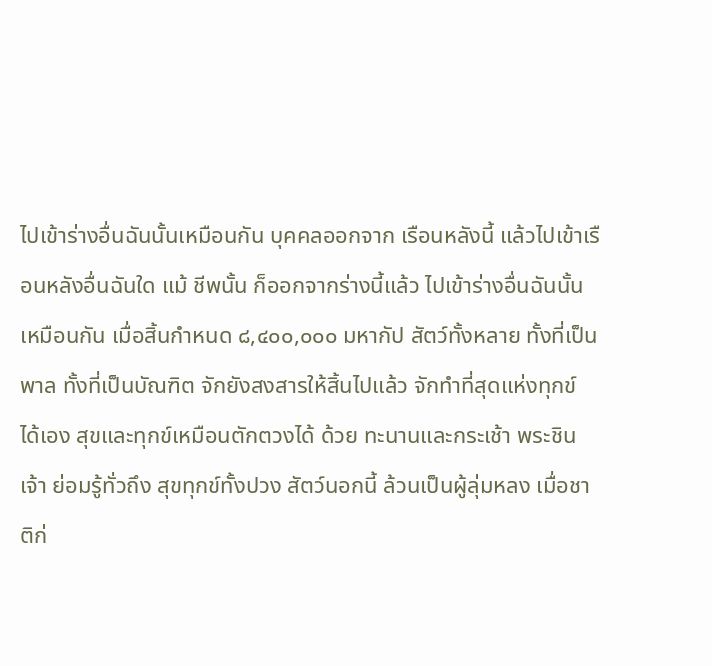ไปเข้าร่างอื่นฉันนั้นเหมือนกัน บุคคลออกจาก เรือนหลังนี้ แล้วไปเข้าเรือนหลังอื่นฉันใด แม้ ชีพนั้น ก็ออกจากร่างนี้แล้ว ไปเข้าร่างอื่นฉันนั้น เหมือนกัน เมื่อสิ้นกำหนด ๘,๔๐๐,๐๐๐ มหากัป สัตว์ทั้งหลาย ทั้งที่เป็นพาล ทั้งที่เป็นบัณฑิต จักยังสงสารให้สิ้นไปแล้ว จักทำที่สุดแห่งทุกข์ ได้เอง สุขและทุกข์เหมือนตักตวงได้ ด้วย ทะนานและกระเช้า พระชินเจ้า ย่อมรู้ทั่วถึง สุขทุกข์ทั้งปวง สัตว์นอกนี้ ล้วนเป็นผู้ลุ่มหลง เมื่อชาติก่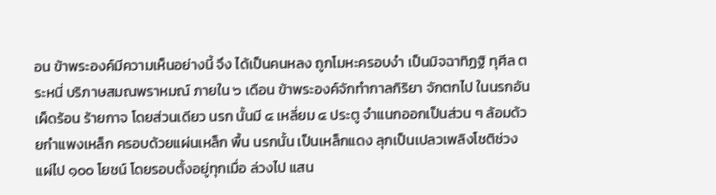อน ข้าพระองค์มีความเห็นอย่างนี้ จึง ได้เป็นคนหลง ถูกโมหะครอบงำ เป็นมิจฉาทิฏฐิ ทุศีล ตระหนี่ บริภาษสมณพราหมณ์ ภายใน ๖ เดือน ข้าพระองค์จักทำกาลกิริยา จักตกไป ในนรกอันเผ็ดร้อน ร้ายกาจ โดยส่วนเดียว นรก นั้นมี ๔ เหลี่ยม ๔ ประตู จำแนกออกเป็นส่วน ๆ ล้อมด้วยกำแพงเหล็ก ครอบด้วยแผ่นเหล็ก พื้น นรกนั้น เป็นเหล็กแดง ลุกเป็นเปลวเพลิงโชติช่วง แผ่ไป ๑๐๐ โยชน์ โดยรอบตั้งอยู่ทุกเมื่อ ล่วงไป แสน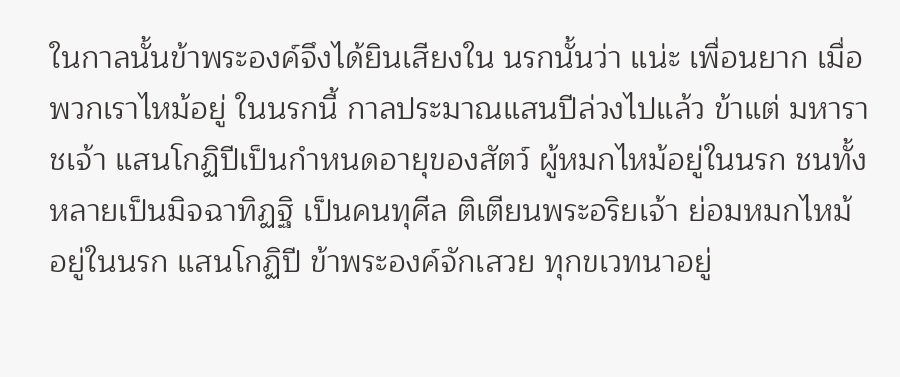ในกาลนั้นข้าพระองค์จึงได้ยินเสียงใน นรกนั้นว่า แน่ะ เพื่อนยาก เมื่อพวกเราไหม้อยู่ ในนรกนี้ กาลประมาณแสนปีล่วงไปแล้ว ข้าแต่ มหาราชเจ้า แสนโกฏิปีเป็นกำหนดอายุของสัตว์ ผู้หมกไหม้อยู่ในนรก ชนทั้งหลายเป็นมิจฉาทิฏฐิ เป็นคนทุศีล ติเตียนพระอริยเจ้า ย่อมหมกไหม้ อยู่ในนรก แสนโกฏิปี ข้าพระองค์จักเสวย ทุกขเวทนาอยู่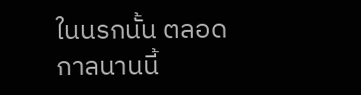ในนรกนั้น ตลอดกาลนานนี้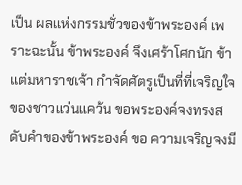เป็น ผลเเห่งกรรมชั่วของข้าพระองค์ เพราะฉะนั้น ข้าพระองค์ จึงเศร้าโศกนัก ข้าแต่มหาราชเจ้า กำจัดศัตรูเป็นที่ที่เจริญใจของชาวแว่นแคว้น ขอพระองค์จงทรงสดับคำของข้าพระองค์ ขอ ความเจริญจงมี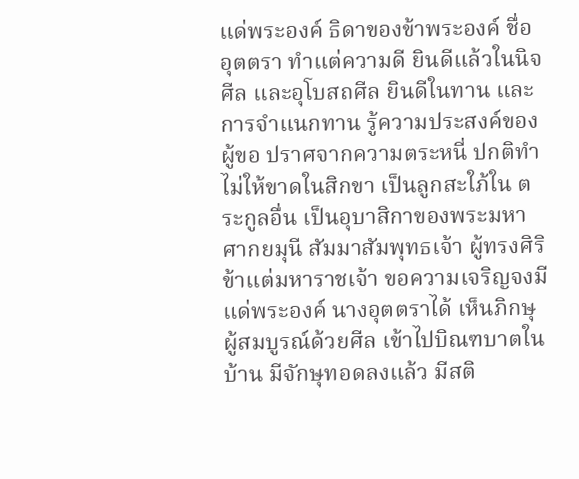แด่พระองค์ ธิดาของข้าพระองค์ ชื่อ อุตตรา ทำแต่ความดี ยินดีแล้วในนิจศีล และอุโบสถศีล ยินดีในทาน และการจำแนกทาน รู้ความประสงค์ของผู้ขอ ปราศจากความตระหนี่ ปกติทำไม่ให้ขาดในสิกขา เป็นลูกสะใภ้ใน ตระกูลอื่น เป็นอุบาสิกาของพระมหาศากยมุนี สัมมาสัมพุทธเจ้า ผู้ทรงศิริ ข้าแต่มหาราชเจ้า ขอความเจริญจงมีแด่พระองค์ นางอุตตราได้ เห็นภิกษุผู้สมบูรณ์ด้วยศีล เข้าไปบิณฑบาตใน บ้าน มีจักษุทอดลงแล้ว มีสติ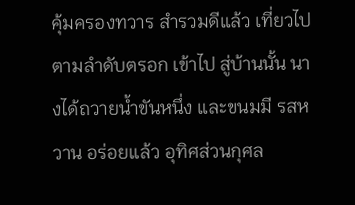คุ้มครองทวาร สำรวมดีแล้ว เที่ยวไปตามลำดับตรอก เข้าไป สู่บ้านนั้น นางได้ถวายน้ำขันหนึ่ง และขนมมี รสหวาน อร่อยแล้ว อุทิศส่วนกุศล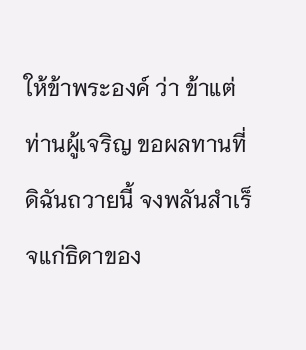ให้ข้าพระองค์ ว่า ข้าแต่ท่านผู้เจริญ ขอผลทานที่ดิฉันถวายนี้ จงพลันสำเร็จแก่ธิดาของ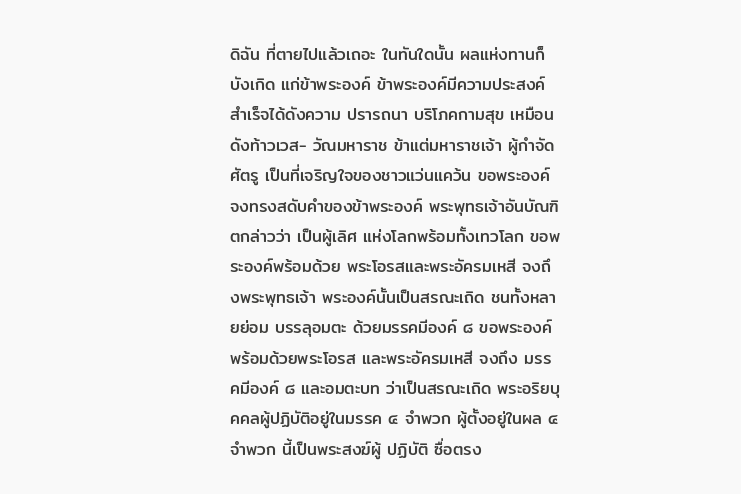ดิฉัน ที่ตายไปแล้วเถอะ ในทันใดนั้น ผลแห่งทานก็บังเกิด แก่ข้าพระองค์ ข้าพระองค์มีความประสงค์ สำเร็จได้ดังความ ปรารถนา บริโภคกามสุข เหมือนดังท้าวเวส- วัณมหาราช ข้าแต่มหาราชเจ้า ผู้กำจัดศัตรู เป็นที่เจริญใจของชาวแว่นแคว้น ขอพระองค์ จงทรงสดับคำของข้าพระองค์ พระพุทธเจ้าอันบัณฑิตกล่าวว่า เป็นผู้เลิศ แห่งโลกพร้อมทั้งเทวโลก ขอพระองค์พร้อมด้วย พระโอรสและพระอัครมเหสี จงถึงพระพุทธเจ้า พระองค์นั้นเป็นสรณะเถิด ชนทั้งหลายย่อม บรรลุอมตะ ด้วยมรรคมีองค์ ๘ ขอพระองค์ พร้อมด้วยพระโอรส และพระอัครมเหสี จงถึง มรรคมีองค์ ๘ และอมตะบท ว่าเป็นสรณะเถิด พระอริยบุคคลผู้ปฏิบัติอยู่ในมรรค ๔ จำพวก ผู้ตั้งอยู่ในผล ๔ จำพวก นี้เป็นพระสงฆ์ผู้ ปฏิบัติ ซื่อตรง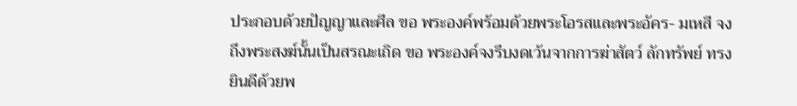ประกอบด้วยปัญญาและศีล ขอ พระองค์พร้อมด้วยพระโอรสและพระอัคร- มเหสี จงถึงพระสงฆ์นั้นเป็นสรณะเถิด ขอ พระองค์จงรีบงดเว้นจากการฆ่าสัตว์ ลักทรัพย์ ทรงยินดีด้วยพ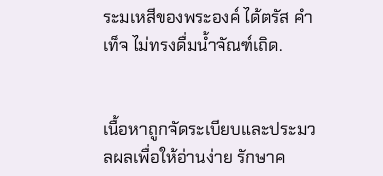ระมเหสีของพระองค์ ได้ตรัส คำเท็จ ไม่ทรงดื่มน้ำจัณฑ์เถิด.


เนื้อหาถูกจัดระเบียบและประมวลผลเพื่อให้อ่านง่าย รักษาค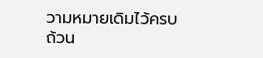วามหมายเดิมไว้ครบถ้วน